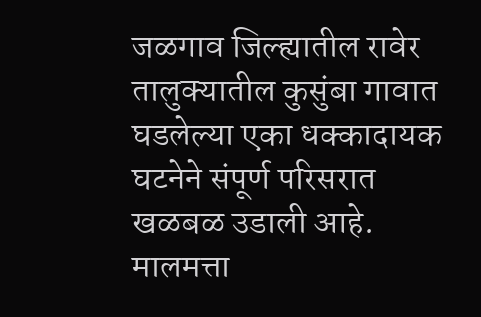जळगाव जिल्ह्यातील रावेर तालुक्यातील कुसुंबा गावात घडलेल्या एका धक्कादायक घटनेने संपूर्ण परिसरात खळबळ उडाली आहे. मालमत्ता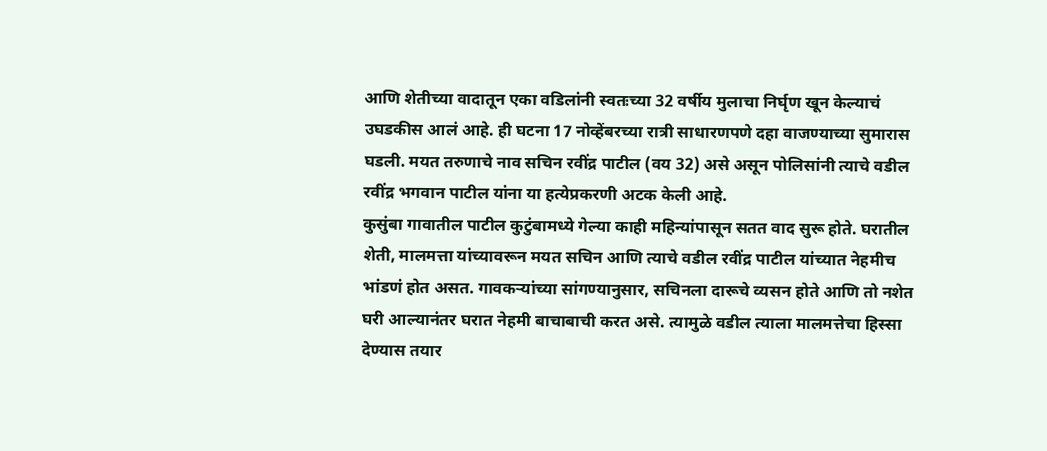आणि शेतीच्या वादातून एका वडिलांनी स्वतःच्या 32 वर्षीय मुलाचा निर्घृण खून केल्याचं उघडकीस आलं आहे. ही घटना 17 नोव्हेंबरच्या रात्री साधारणपणे दहा वाजण्याच्या सुमारास घडली. मयत तरुणाचे नाव सचिन रवींद्र पाटील (वय 32) असे असून पोलिसांनी त्याचे वडील रवींद्र भगवान पाटील यांना या हत्येप्रकरणी अटक केली आहे.
कुसुंबा गावातील पाटील कुटुंबामध्ये गेल्या काही महिन्यांपासून सतत वाद सुरू होते. घरातील शेती, मालमत्ता यांच्यावरून मयत सचिन आणि त्याचे वडील रवींद्र पाटील यांच्यात नेहमीच भांडणं होत असत. गावकऱ्यांच्या सांगण्यानुसार, सचिनला दारूचे व्यसन होते आणि तो नशेत घरी आल्यानंतर घरात नेहमी बाचाबाची करत असे. त्यामुळे वडील त्याला मालमत्तेचा हिस्सा देण्यास तयार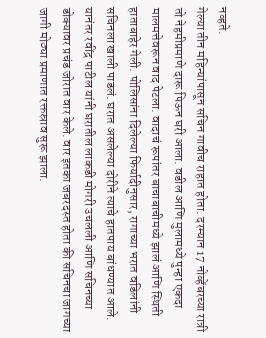नव्हते.
गेल्या तीन महिन्यांपासून सचिन गावीच राहात होता. दरम्यान 17 नोव्हेंबरच्या रात्री तो नेहमीप्रमाणे दारू पिऊन घरी आला. वडील आणि मुलामध्ये पुन्हा एकदा मालमत्तेवरून वाद पेटला. वादाचं रूपांतर बाचाबाचीमध्ये झालं आणि स्थिती हाताबाहेर गेली. पोलिसांना दिलेल्या फिर्यादीनुसार, रागाच्या भरात वडिलांनी सचिनला खाली पाडलं. घरात असलेल्या दोरीने त्याचे हातपाय बांधण्यात आले.
यानंतर रवींद्र पाटील यांनी घरातील लाकडी मोगरी उचलली आणि सचिनच्या डोक्यावर प्रचंड जोरात वार केले. वार इतका जबरदस्त होता की सचिनचा जागच्या जागी मोठ्या प्रमाणात रक्तस्राव सुरू झाला.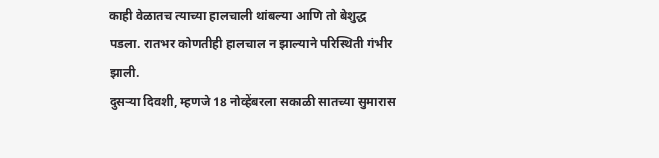काही वेळातच त्याच्या हालचाली थांबल्या आणि तो बेशुद्ध पडला. रातभर कोणतीही हालचाल न झाल्याने परिस्थिती गंभीर झाली.
दुसऱ्या दिवशी, म्हणजे 18 नोव्हेंबरला सकाळी सातच्या सुमारास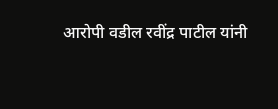आरोपी वडील रवींद्र पाटील यांनी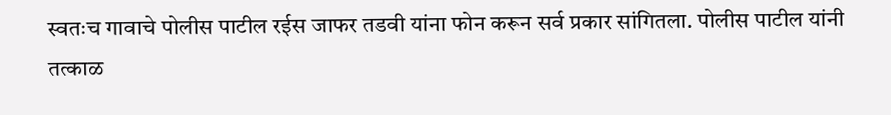स्वतःच गावाचे पोलीस पाटील रईस जाफर तडवी यांना फोन करून सर्व प्रकार सांगितला. पोलीस पाटील यांनी तत्काळ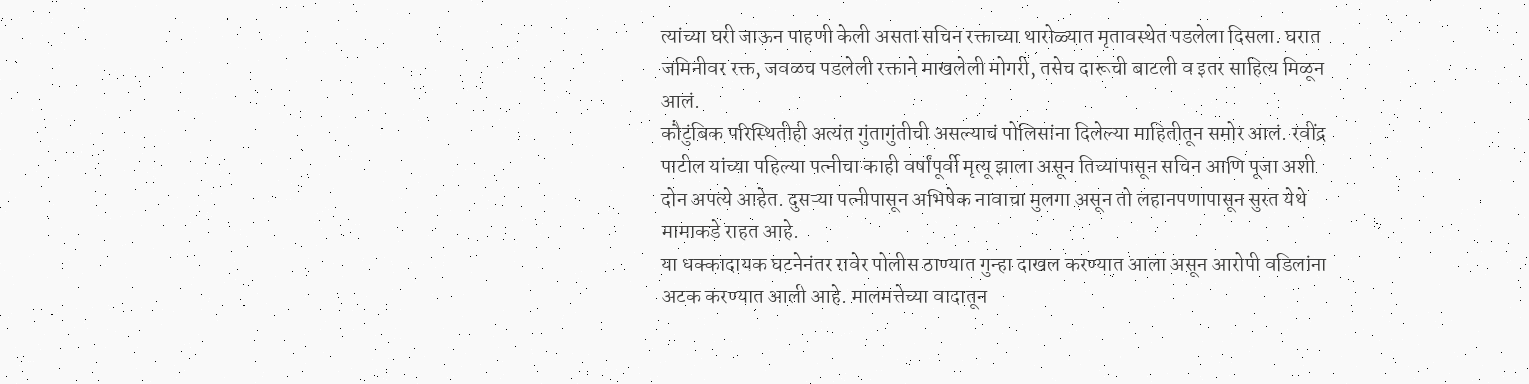त्यांच्या घरी जाऊन पाहणी केली असता सचिन रक्ताच्या थारोळ्यात मृतावस्थेत पडलेला दिसला. घरात जमिनीवर रक्त, जवळच पडलेली रक्ताने माखलेली मोगरी, तसेच दारूची बाटली व इतर साहित्य मिळून आलं.
कौटुंबिक परिस्थितीही अत्यंत गुंतागुंतीची असल्याचं पोलिसांना दिलेल्या माहितीतून समोर आलं. रवींद्र पाटील यांच्या पहिल्या पत्नीचा काही वर्षांपूर्वी मृत्यू झाला असून तिच्यापासून सचिन आणि पूजा अशी दोन अपत्ये आहेत. दुसऱ्या पत्नीपासून अभिषेक नावाचा मुलगा असून तो लहानपणापासून सुरत येथे मामाकडे राहत आहे.
या धक्कादायक घटनेनंतर रावेर पोलीस ठाण्यात गुन्हा दाखल करण्यात आला असून आरोपी वडिलांना अटक करण्यात आली आहे. मालमत्तेच्या वादातून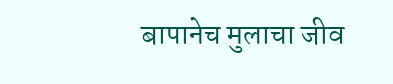बापानेच मुलाचा जीव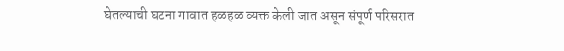घेतल्याची घटना गावात हळहळ व्यक्त केली जात असून संपूर्ण परिसरात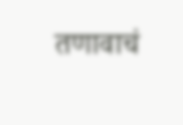तणावाचं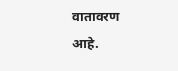वातावरण आहे.